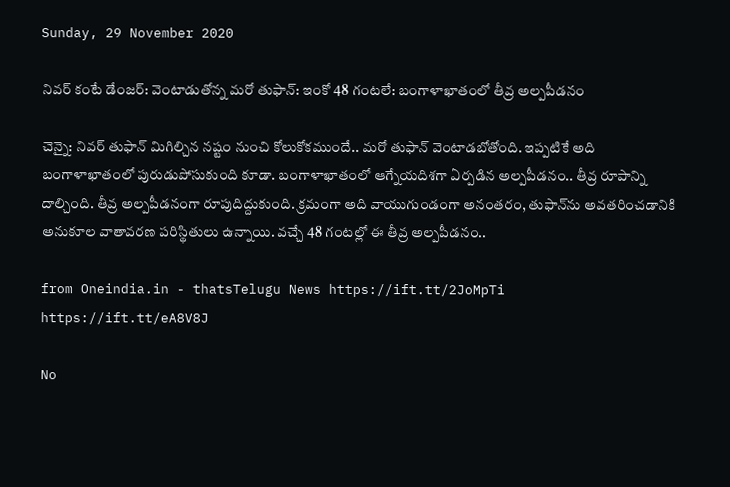Sunday, 29 November 2020

నివర్ కంటే డేంజర్: వెంటాడుతోన్న మరో తుఫాన్: ఇంకో 48 గంటలే: బంగాళాఖాతంలో తీవ్ర అల్పపీడనం

చెన్నై: నివర్ తుఫాన్ మిగిల్చిన నష్టం నుంచి కోలుకోకముందే.. మరో తుఫాన్ వెంటాడబోతోంది. ఇప్పటికే అది బంగాళాఖాతంలో పురుడుపోసుకుంది కూడా. బంగాళాఖాతంలో ఆగ్నేయదిశగా ఏర్పడిన అల్పపీడనం.. తీవ్ర రూపాన్ని దాల్చింది. తీవ్ర అల్పపీడనంగా రూపుదిద్దుకుంది. క్రమంగా అది వాయుగుండంగా అనంతరం, తుఫాన్‌ను అవతరించడానికి అనుకూల వాతావరణ పరిస్థితులు ఉన్నాయి. వచ్చే 48 గంటల్లో ఈ తీవ్ర అల్పపీడనం..

from Oneindia.in - thatsTelugu News https://ift.tt/2JoMpTi
https://ift.tt/eA8V8J

No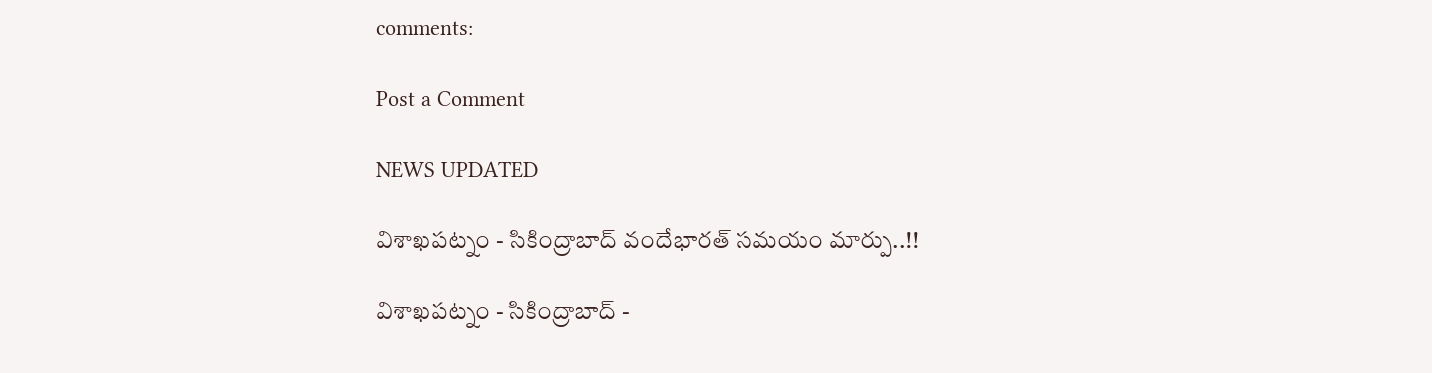comments:

Post a Comment

NEWS UPDATED

విశాఖపట్నం - సికింద్రాబాద్ వందేభారత్ సమయం మార్పు..!!

విశాఖపట్నం - సికింద్రాబాద్ -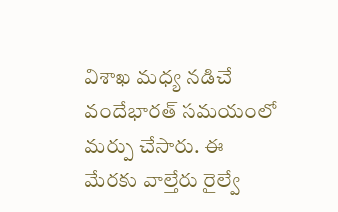విశాఖ మధ్య నడిచే వందేభారత్ సమయంలో మర్పు చేసారు. ఈ మేరకు వాల్తేరు రైల్వే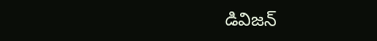డివిజన్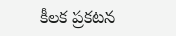కీలక ప్రకటన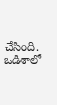చేసింది. ఒడిశాలో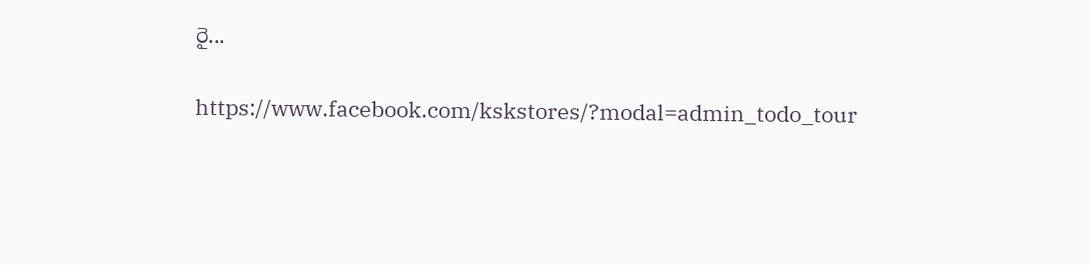రై...

https://www.facebook.com/kskstores/?modal=admin_todo_tour